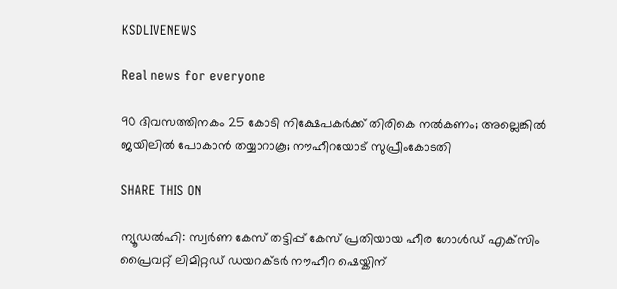KSDLIVENEWS

Real news for everyone

90 ദിവസത്തിനകം 25 കോടി നിക്ഷേപകർക്ക് തിരികെ നൽകണം; അല്ലെങ്കിൽ ജയിലിൽ പോകാൻ തയ്യാറാകൂ; നൗഹീറയോട് സുപ്രീംകോടതി

SHARE THIS ON

ന്യൂഡൽഹി: സ്വർണ കേസ് തട്ടിപ്പ് കേസ് പ്രതിയായ ഹീര ഗോൾഡ് എക്‌സിം പ്രൈവറ്റ് ലിമിറ്റഡ് ഡയറക്ടർ നൗഹീറ ഷെയ്കിന്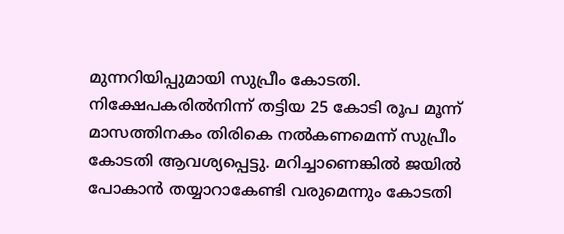മുന്നറിയിപ്പുമായി സുപ്രീം കോടതി. നിക്ഷേപകരിൽനിന്ന് തട്ടിയ 25 കോടി രൂപ മൂന്ന് മാസത്തിനകം തിരികെ നൽകണമെന്ന് സുപ്രീം കോടതി ആവശ്യപ്പെട്ടു. മറിച്ചാണെങ്കിൽ ജയിൽ പോകാൻ തയ്യാറാകേണ്ടി വരുമെന്നും കോടതി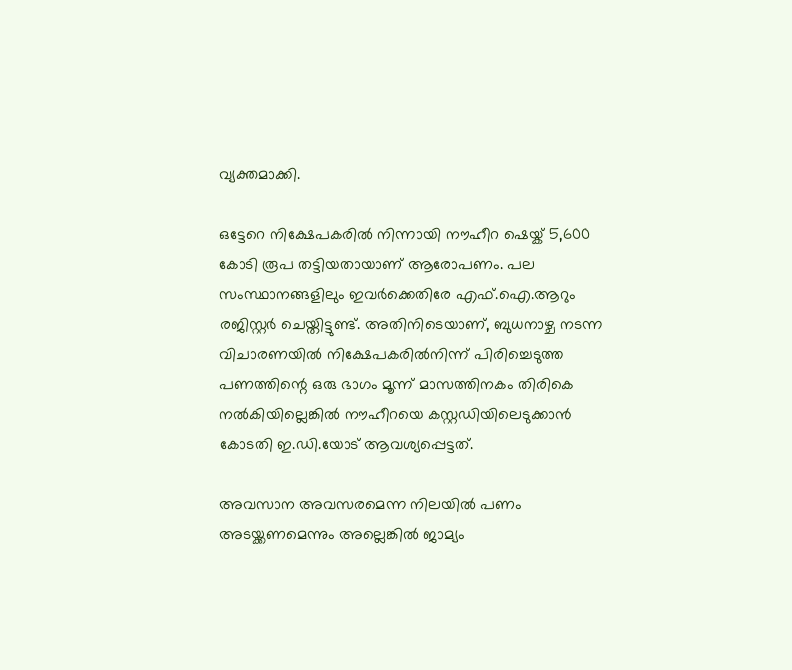വ്യക്തമാക്കി.

ഒട്ടേറെ നിക്ഷേപകരിൽ നിന്നായി നൗഹീറ ഷെയ്ക് 5,600 കോടി രൂപ തട്ടിയതായാണ് ആരോപണം. പല സംസ്ഥാനങ്ങളിലും ഇവ‍ർക്കെതിരേ എഫ്.ഐ.ആറും രജിസ്റ്റർ ചെയ്തിട്ടുണ്ട്. അതിനിടെയാണ്, ബുധനാഴ്ച നടന്ന വിചാരണയിൽ നിക്ഷേപകരിൽനിന്ന് പിരിച്ചെടുത്ത പണത്തിന്റെ ഒരു ഭാഗം മൂന്ന് മാസത്തിനകം തിരികെ നൽകിയില്ലെങ്കിൽ നൗഹീറയെ കസ്റ്റഡിയിലെടുക്കാൻ കോടതി ഇ.ഡി.യോട് ആവശ്യപ്പെട്ടത്.

അവസാന അവസരമെന്ന നിലയിൽ പണം അടയ്ക്കണമെന്നും അല്ലെങ്കിൽ ജാമ്യം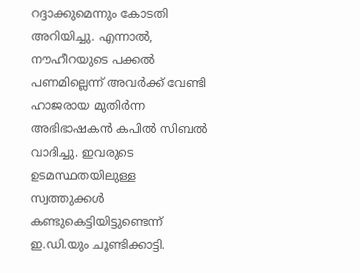റദ്ദാക്കുമെന്നും കോടതി അറിയിച്ചു. എന്നാൽ, നൗഹീറയുടെ പക്കൽ പണമില്ലെന്ന് അവർക്ക് വേണ്ടി ഹാജരായ മുതിർന്ന അഭിഭാഷകൻ കപിൽ സിബൽ വാദിച്ചു. ഇവരുടെ ഉടമസ്ഥതയിലുള്ള സ്വത്തുക്കൾ കണ്ടുകെട്ടിയിട്ടുണ്ടെന്ന് ഇ.ഡി.യും ചൂണ്ടിക്കാട്ടി.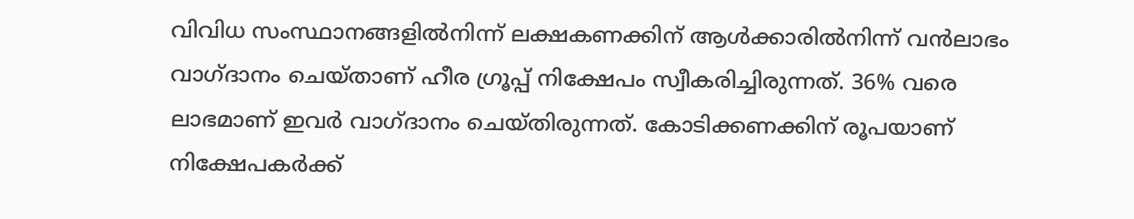വിവിധ സംസ്ഥാനങ്ങളില്‍നിന്ന് ലക്ഷകണക്കിന് ആള്‍ക്കാരില്‍നിന്ന് വന്‍ലാഭം വാഗ്ദാനം ചെയ്താണ് ഹീര ഗ്രൂപ്പ് നിക്ഷേപം സ്വീകരിച്ചിരുന്നത്. 36% വരെ ലാഭമാണ് ഇവർ വാഗ്ദാനം ചെയ്തിരുന്നത്. കോടിക്കണക്കിന് രൂപയാണ് നിക്ഷേപകർക്ക്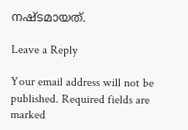നഷ്ടമായത്.

Leave a Reply

Your email address will not be published. Required fields are marked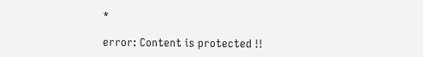*

error: Content is protected !!